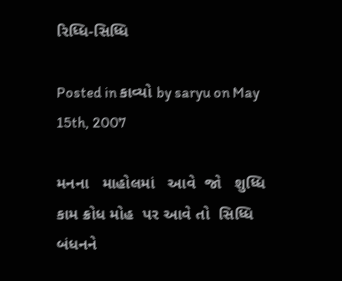રિધ્ધિ-સિધ્ધિ

Posted in કાવ્યો by saryu on May 15th, 2007

મનના   માહોલમાં   આવે  જો   શુધ્ધિ
કામ ક્રોધ મોહ  પર આવે તો  સિધ્ધિ
બંધનને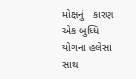મોક્ષનું   કારણ    એક બુધ્ધિ
યોગના હલેસા સાથ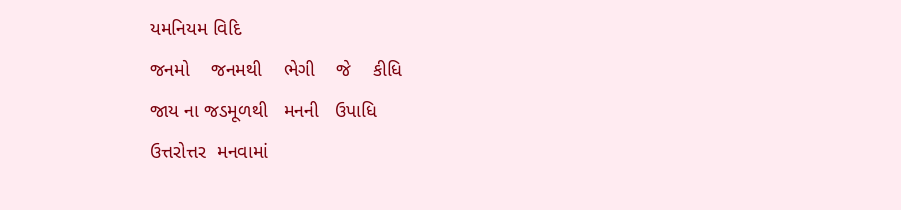યમનિયમ વિદિ
જનમો    જનમથી    ભેગી    જે    કીધિ
જાય ના જડમૂળથી   મનની   ઉપાધિ
ઉત્તરોત્તર  મનવામાં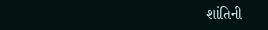શાંતિની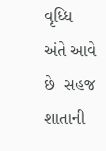વૃધ્ધિ
અંતે આવે છે  સહજ  શાતાની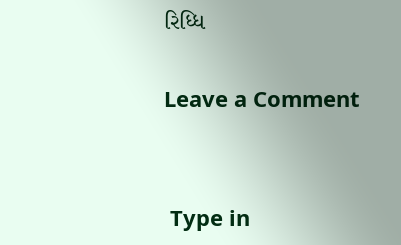રિધ્ધિ

Leave a Comment


 Type in